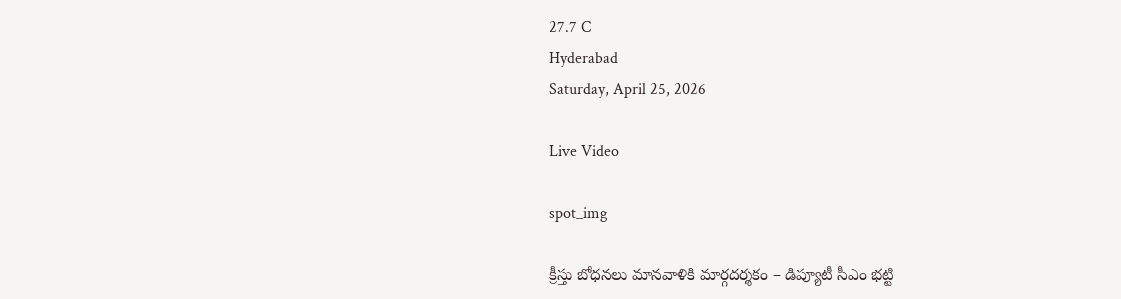27.7 C
Hyderabad
Saturday, April 25, 2026

Live Video

spot_img

క్రీస్తు బోధనలు మానవాళికి మార్గదర్శకం – డిప్యూటీ సీఎం భట్టి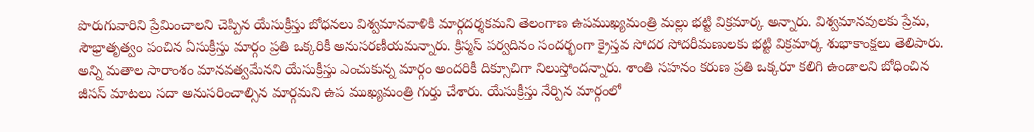పొరుగువారిని ప్రేమించాలని చెప్పిన యేసుక్రీస్తు బోధనలు విశ్వమానవాళికి మార్గదర్శకమని తెలంగాణ ఉపముఖ్యమంత్రి మల్లు భట్టి విక్రమార్క అన్నారు. విశ్వమానవులకు ప్రేమ, సౌభ్రాతృత్వం పంచిన ఏసుక్రీస్తు మార్గం ప్రతి ఒక్కరికీ అనుసరణీయమన్నారు. క్రిస్మస్‌ పర్వదినం సందర్భంగా క్రైస్తవ సోదర సోదరీమణులకు భట్టి విక్రమార్క శుభాకాంక్షలు తెలిపారు. అన్ని మతాల సారాంశం మానవత్వమేనని యేసుక్రీస్తు ఎంచుకున్న మార్గం అందరికీ దిక్సూచిగా నిలుస్తోందన్నారు. శాంతి సహనం కరుణ ప్రతి ఒక్కరూ కలిగి ఉండాలని బోధించిన జీసస్ మాటలు సదా అనుసరించాల్సిన మార్గమని ఉప ముఖ్యమంత్రి గుర్తు చేశారు. యేసుక్రీస్తు నేర్పిన మార్గంలో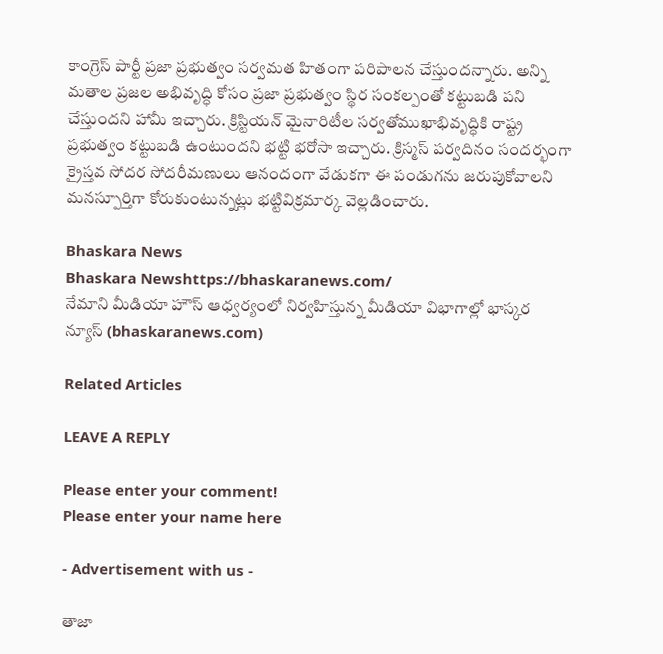కాంగ్రెస్ పార్టీ ప్రజా ప్రభుత్వం సర్వమత హితంగా పరిపాలన చేస్తుందన్నారు. అన్ని మతాల ప్రజల అభివృద్ధి కోసం ప్రజా ప్రభుత్వం స్థిర సంకల్పంతో కట్టుబడి పని చేస్తుందని హామీ ఇచ్చారు. క్రిస్టియన్ మైనారిటీల సర్వతోముఖాభివృద్ధికి రాష్ట్ర ప్రభుత్వం కట్టుబడి ఉంటుందని భట్టి భరోసా ఇచ్చారు. క్రిస్మస్ పర్వదినం సందర్భంగా క్రైస్తవ సోదర సోదరీమణులు ఆనందంగా వేడుకగా ఈ పండుగను జరుపుకోవాలని మనస్పూర్తిగా కోరుకుంటున్నట్లు భట్టివిక్రమార్క వెల్లడించారు.

Bhaskara News
Bhaskara Newshttps://bhaskaranews.com/
నేమాని మీడియా హౌస్ ఆధ్వర్యంలో నిర్వహిస్తున్న మీడియా విభాగాల్లో భాస్కర న్యూస్ (bhaskaranews.com)

Related Articles

LEAVE A REPLY

Please enter your comment!
Please enter your name here

- Advertisement with us -

తాజా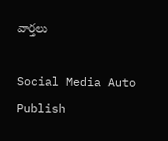వార్తలు

Social Media Auto Publish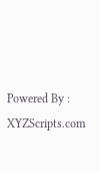Powered By : XYZScripts.com